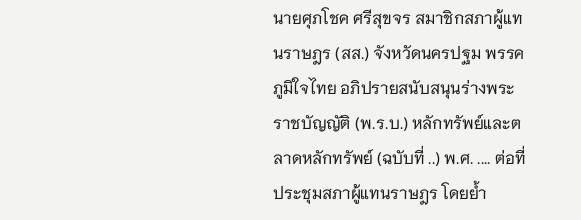นายศุภโชค ศรีสุขจร สมาชิกสภาผู้แทนราษฎร (สส.) จังหวัดนครปฐม พรรคภูมิใจไทย อภิปรายสนับสนุนร่างพระราชบัญญัติ (พ.ร.บ.) หลักทรัพย์และตลาดหลักทรัพย์ (ฉบับที่ ..) พ.ศ. .... ต่อที่ประชุมสภาผู้แทนราษฎร โดยย้ำ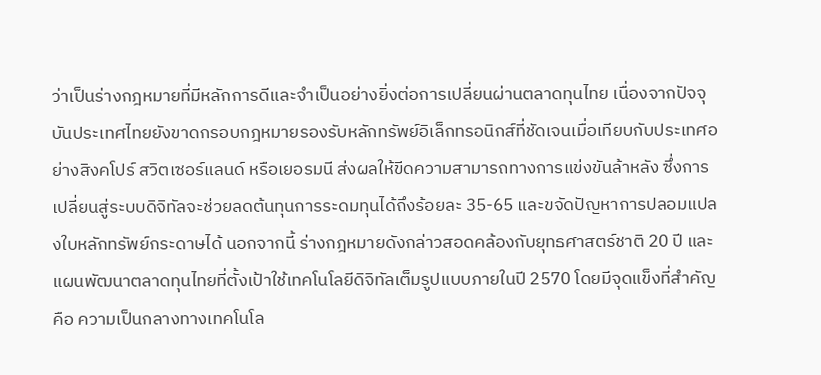ว่าเป็นร่างกฎหมายที่มีหลักการดีและจำเป็นอย่างยิ่งต่อการเปลี่ยนผ่านตลาดทุนไทย เนื่องจากปัจจุบันประเทศไทยยังขาดกรอบกฎหมายรองรับหลักทรัพย์อิเล็กทรอนิกส์ที่ชัดเจนเมื่อเทียบกับประเทศอย่างสิงคโปร์ สวิตเซอร์แลนด์ หรือเยอรมนี ส่งผลให้ขีดความสามารถทางการแข่งขันล้าหลัง ซึ่งการเปลี่ยนสู่ระบบดิจิทัลจะช่วยลดต้นทุนการระดมทุนได้ถึงร้อยละ 35-65 และขจัดปัญหาการปลอมแปลงใบหลักทรัพย์กระดาษได้ นอกจากนี้ ร่างกฎหมายดังกล่าวสอดคล้องกับยุทธศาสตร์ชาติ 20 ปี และแผนพัฒนาตลาดทุนไทยที่ตั้งเป้าใช้เทคโนโลยีดิจิทัลเต็มรูปแบบภายในปี 2570 โดยมีจุดแข็งที่สำคัญ คือ ความเป็นกลางทางเทคโนโล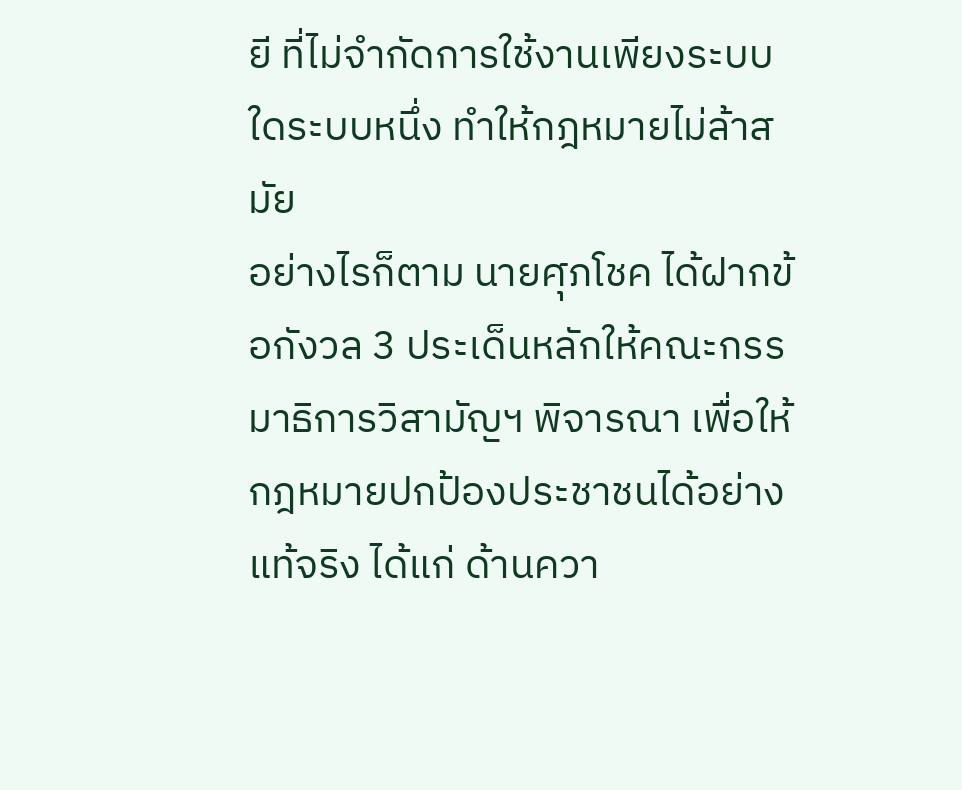ยี ที่ไม่จำกัดการใช้งานเพียงระบบใดระบบหนึ่ง ทำให้กฎหมายไม่ล้าสมัย
อย่างไรก็ตาม นายศุภโชค ได้ฝากข้อกังวล 3 ประเด็นหลักให้คณะกรรมาธิการวิสามัญฯ พิจารณา เพื่อให้กฎหมายปกป้องประชาชนได้อย่างแท้จริง ได้แก่ ด้านควา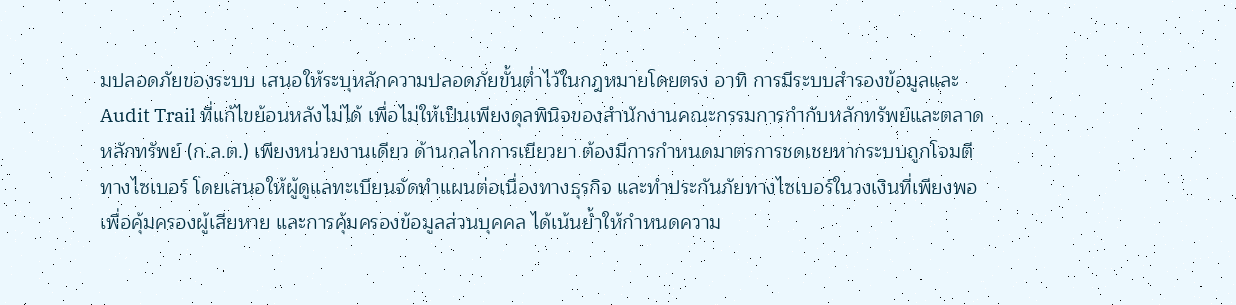มปลอดภัยของระบบ เสนอให้ระบุหลักความปลอดภัยขั้นต่ำไว้ในกฎหมายโดยตรง อาทิ การมีระบบสำรองข้อมูลและ Audit Trail ที่แก้ไขย้อนหลังไม่ได้ เพื่อไม่ให้เป็นเพียงดุลพินิจของสำนักงานคณะกรรมการกำกับหลักทรัพย์และตลาดหลักทรัพย์ (ก.ล.ต.) เพียงหน่วยงานเดียว ด้านกลไกการเยียวยา ต้องมีการกำหนดมาตรการชดเชยหากระบบถูกโจมตีทางไซเบอร์ โดยเสนอให้ผู้ดูแลทะเบียนจัดทำแผนต่อเนื่องทางธุรกิจ และทำประกันภัยทางไซเบอร์ในวงเงินที่เพียงพอเพื่อคุ้มครองผู้เสียหาย และการคุ้มครองข้อมูลส่วนบุคคล ได้เน้นย้ำให้กำหนดความ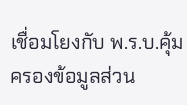เชื่อมโยงกับ พ.ร.บ.คุ้มครองข้อมูลส่วน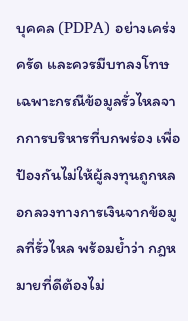บุคคล (PDPA) อย่างเคร่งครัด และควรมีบทลงโทษเฉพาะกรณีข้อมูลรั่วไหลจากการบริหารที่บกพร่อง เพื่อป้องกันไม่ให้ผู้ลงทุนถูกหลอกลวงทางการเงินจากข้อมูลที่รั่วไหล พร้อมย้ำว่า กฎหมายที่ดีต้องไม่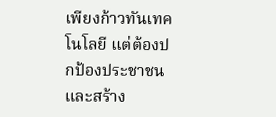เพียงก้าวทันเทคโนโลยี แต่ต้องปกป้องประชาชนและสร้าง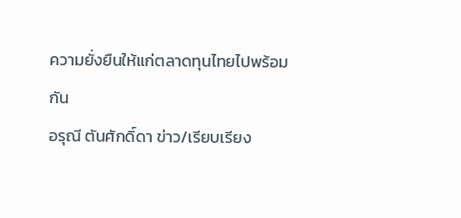ความยั่งยืนให้แก่ตลาดทุนไทยไปพร้อมกัน
อรุณี ตันศักดิ์ดา ข่าว/เรียบเรียง